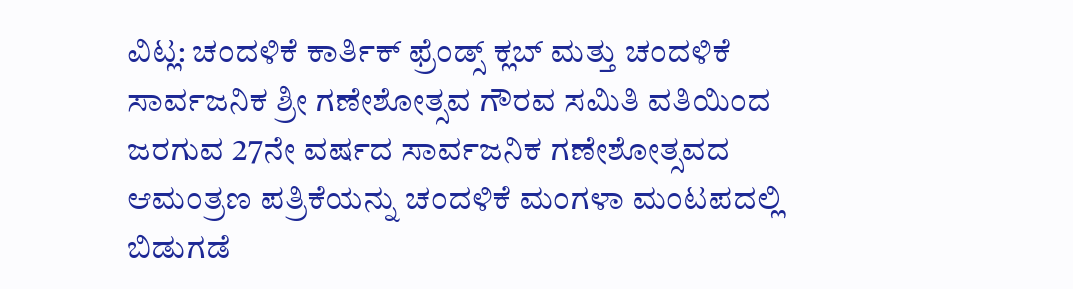ವಿಟ್ಲ: ಚಂದಳಿಕೆ ಕಾರ್ತಿಕ್ ಫ್ರೆಂಡ್ಸ್ ಕ್ಲಬ್ ಮತ್ತು ಚಂದಳಿಕೆ ಸಾರ್ವಜನಿಕ ಶ್ರೀ ಗಣೇಶೋತ್ಸವ ಗೌರವ ಸಮಿತಿ ವತಿಯಿಂದ ಜರಗುವ 27ನೇ ವರ್ಷದ ಸಾರ್ವಜನಿಕ ಗಣೇಶೋತ್ಸವದ ಆಮಂತ್ರಣ ಪತ್ರಿಕೆಯನ್ನು ಚಂದಳಿಕೆ ಮಂಗಳಾ ಮಂಟಪದಲ್ಲಿ ಬಿಡುಗಡೆ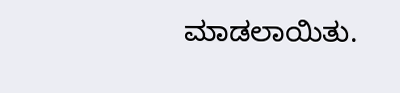ಮಾಡಲಾಯಿತು.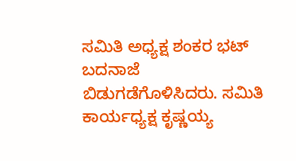ಸಮಿತಿ ಅಧ್ಯಕ್ಷ ಶಂಕರ ಭಟ್ ಬದನಾಜೆ ಬಿಡುಗಡೆಗೊಳಿಸಿದರು. ಸಮಿತಿ ಕಾರ್ಯಧ್ಯಕ್ಷ ಕೃಷ್ಣಯ್ಯ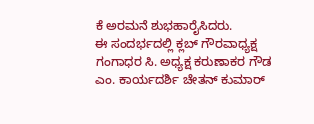ಕೆ ಅರಮನೆ ಶುಭಹಾರೈಸಿದರು.
ಈ ಸಂದರ್ಭದಲ್ಲಿ ಕ್ಲಬ್ ಗೌರವಾಧ್ಯಕ್ಷ ಗಂಗಾಧರ ಸಿ. ಅಧ್ಯಕ್ಷ ಕರುಣಾಕರ ಗೌಡ ಎಂ. ಕಾರ್ಯದರ್ಶಿ ಚೇತನ್ ಕುಮಾರ್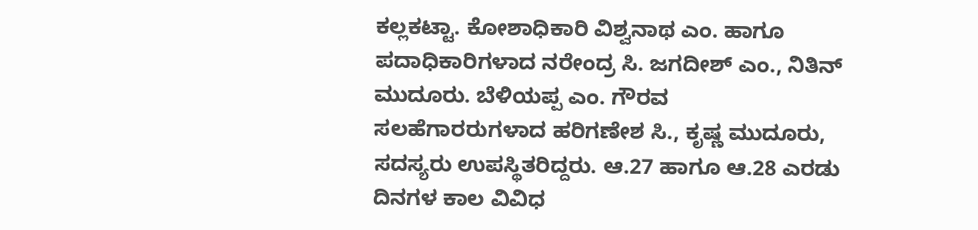ಕಲ್ಲಕಟ್ಟಾ. ಕೋಶಾಧಿಕಾರಿ ವಿಶ್ವನಾಥ ಎಂ. ಹಾಗೂ ಪದಾಧಿಕಾರಿಗಳಾದ ನರೇಂದ್ರ ಸಿ. ಜಗದೀಶ್ ಎಂ., ನಿತಿನ್ ಮುದೂರು. ಬೆಳಿಯಪ್ಪ ಎಂ. ಗೌರವ ಸಲಹೆಗಾರರುಗಳಾದ ಹರಿಗಣೇಶ ಸಿ., ಕೃಷ್ಣ ಮುದೂರು, ಸದಸ್ಯರು ಉಪಸ್ಥಿತರಿದ್ದರು. ಆ.27 ಹಾಗೂ ಆ.28 ಎರಡು ದಿನಗಳ ಕಾಲ ವಿವಿಧ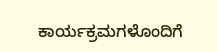ಕಾರ್ಯಕ್ರಮಗಳೊಂದಿಗೆ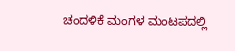ಚಂದಳಿಕೆ ಮಂಗಳ ಮಂಟಪದಲ್ಲಿ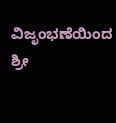ವಿಜೃಂಭಣೆಯಿಂದ ಶ್ರೀ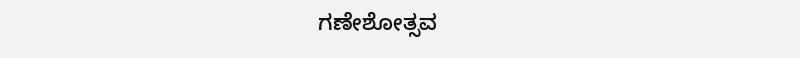ಗಣೇಶೋತ್ಸವ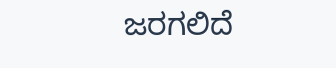ಜರಗಲಿದೆ